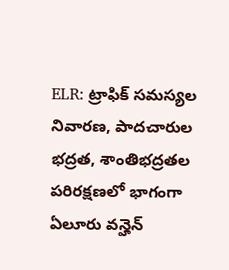ELR: ట్రాఫిక్ సమస్యల నివారణ, పాదచారుల భద్రత, శాంతిభద్రతల పరిరక్షణలో భాగంగా ఏలూరు వన్హెన్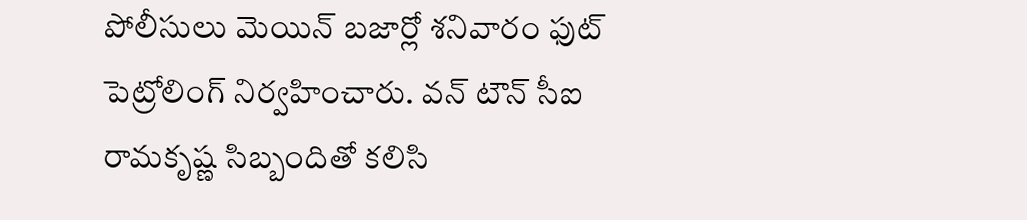పోలీసులు మెయిన్ బజార్లో శనివారం ఫుట్ పెట్రోలింగ్ నిర్వహించారు. వన్ టౌన్ సీఐ రామకృష్ణ సిబ్బందితో కలిసి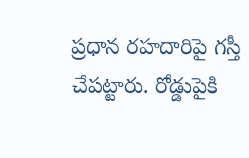ప్రధాన రహదారిపై గస్తీ చేపట్టారు. రోడ్డుపైకి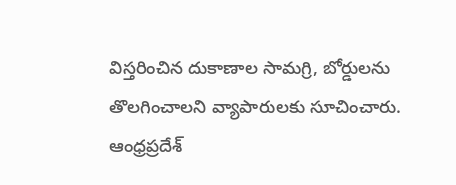విస్తరించిన దుకాణాల సామగ్రి, బోర్డులను తొలగించాలని వ్యాపారులకు సూచించారు.
ఆంధ్రప్రదేశ్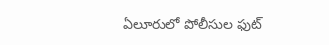ఏలూరులో పోలీసుల ఫుట్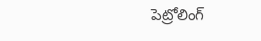పెట్రోలింగ్